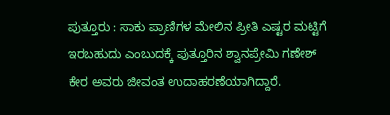ಪುತ್ತೂರು : ಸಾಕು ಪ್ರಾಣಿಗಳ ಮೇಲಿನ ಪ್ರೀತಿ ಎಷ್ಟರ ಮಟ್ಟಿಗೆ ಇರಬಹುದು ಎಂಬುದಕ್ಕೆ ಪುತ್ತೂರಿನ ಶ್ವಾನಪ್ರೇಮಿ ಗಣೇಶ್ ಕೇರ ಅವರು ಜೀವಂತ ಉದಾಹರಣೆಯಾಗಿದ್ದಾರೆ.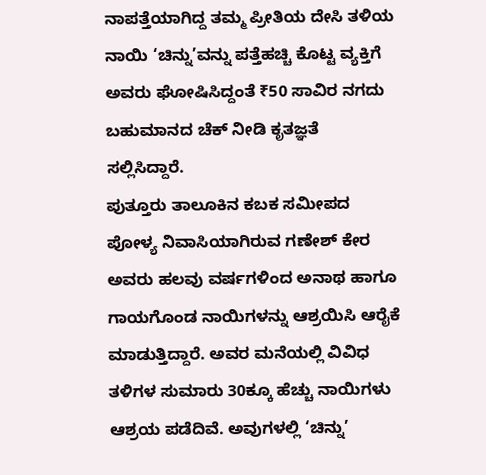ನಾಪತ್ತೆಯಾಗಿದ್ದ ತಮ್ಮ ಪ್ರೀತಿಯ ದೇಸಿ ತಳಿಯ ನಾಯಿ ‘ಚಿನ್ನು’ವನ್ನು ಪತ್ತೆಹಚ್ಚಿ ಕೊಟ್ಟ ವ್ಯಕ್ತಿಗೆ ಅವರು ಘೋಷಿಸಿದ್ದಂತೆ ₹50 ಸಾವಿರ ನಗದು ಬಹುಮಾನದ ಚೆಕ್ ನೀಡಿ ಕೃತಜ್ಞತೆ ಸಲ್ಲಿಸಿದ್ದಾರೆ.
ಪುತ್ತೂರು ತಾಲೂಕಿನ ಕಬಕ ಸಮೀಪದ ಪೋಳ್ಯ ನಿವಾಸಿಯಾಗಿರುವ ಗಣೇಶ್ ಕೇರ ಅವರು ಹಲವು ವರ್ಷಗಳಿಂದ ಅನಾಥ ಹಾಗೂ ಗಾಯಗೊಂಡ ನಾಯಿಗಳನ್ನು ಆಶ್ರಯಿಸಿ ಆರೈಕೆ ಮಾಡುತ್ತಿದ್ದಾರೆ. ಅವರ ಮನೆಯಲ್ಲಿ ವಿವಿಧ ತಳಿಗಳ ಸುಮಾರು 30ಕ್ಕೂ ಹೆಚ್ಚು ನಾಯಿಗಳು ಆಶ್ರಯ ಪಡೆದಿವೆ. ಅವುಗಳಲ್ಲಿ ‘ಚಿನ್ನು’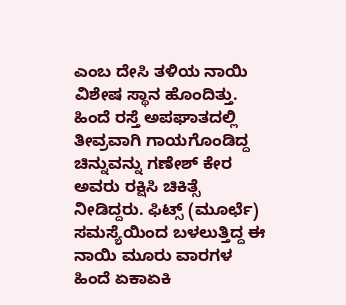ಎಂಬ ದೇಸಿ ತಳಿಯ ನಾಯಿ ವಿಶೇಷ ಸ್ಥಾನ ಹೊಂದಿತ್ತು.
ಹಿಂದೆ ರಸ್ತೆ ಅಪಘಾತದಲ್ಲಿ ತೀವ್ರವಾಗಿ ಗಾಯಗೊಂಡಿದ್ದ ಚಿನ್ನುವನ್ನು ಗಣೇಶ್ ಕೇರ ಅವರು ರಕ್ಷಿಸಿ ಚಿಕಿತ್ಸೆ ನೀಡಿದ್ದರು. ಫಿಟ್ಸ್ (ಮೂರ್ಛೆ) ಸಮಸ್ಯೆಯಿಂದ ಬಳಲುತ್ತಿದ್ದ ಈ ನಾಯಿ ಮೂರು ವಾರಗಳ ಹಿಂದೆ ಏಕಾಏಕಿ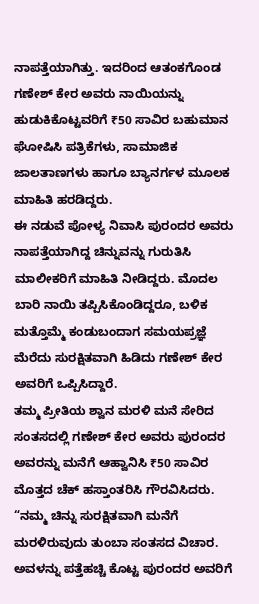ನಾಪತ್ತೆಯಾಗಿತ್ತು. ಇದರಿಂದ ಆತಂಕಗೊಂಡ ಗಣೇಶ್ ಕೇರ ಅವರು ನಾಯಿಯನ್ನು ಹುಡುಕಿಕೊಟ್ಟವರಿಗೆ ₹50 ಸಾವಿರ ಬಹುಮಾನ ಘೋಷಿಸಿ ಪತ್ರಿಕೆಗಳು, ಸಾಮಾಜಿಕ ಜಾಲತಾಣಗಳು ಹಾಗೂ ಬ್ಯಾನರ್ಗಳ ಮೂಲಕ ಮಾಹಿತಿ ಹರಡಿದ್ದರು.
ಈ ನಡುವೆ ಪೋಳ್ಯ ನಿವಾಸಿ ಪುರಂದರ ಅವರು ನಾಪತ್ತೆಯಾಗಿದ್ದ ಚಿನ್ನುವನ್ನು ಗುರುತಿಸಿ ಮಾಲೀಕರಿಗೆ ಮಾಹಿತಿ ನೀಡಿದ್ದರು. ಮೊದಲ ಬಾರಿ ನಾಯಿ ತಪ್ಪಿಸಿಕೊಂಡಿದ್ದರೂ, ಬಳಿಕ ಮತ್ತೊಮ್ಮೆ ಕಂಡುಬಂದಾಗ ಸಮಯಪ್ರಜ್ಞೆ ಮೆರೆದು ಸುರಕ್ಷಿತವಾಗಿ ಹಿಡಿದು ಗಣೇಶ್ ಕೇರ ಅವರಿಗೆ ಒಪ್ಪಿಸಿದ್ದಾರೆ.
ತಮ್ಮ ಪ್ರೀತಿಯ ಶ್ವಾನ ಮರಳಿ ಮನೆ ಸೇರಿದ ಸಂತಸದಲ್ಲಿ ಗಣೇಶ್ ಕೇರ ಅವರು ಪುರಂದರ ಅವರನ್ನು ಮನೆಗೆ ಆಹ್ವಾನಿಸಿ ₹50 ಸಾವಿರ ಮೊತ್ತದ ಚೆಕ್ ಹಸ್ತಾಂತರಿಸಿ ಗೌರವಿಸಿದರು.
“ನಮ್ಮ ಚಿನ್ನು ಸುರಕ್ಷಿತವಾಗಿ ಮನೆಗೆ ಮರಳಿರುವುದು ತುಂಬಾ ಸಂತಸದ ವಿಚಾರ. ಅವಳನ್ನು ಪತ್ತೆಹಚ್ಚಿ ಕೊಟ್ಟ ಪುರಂದರ ಅವರಿಗೆ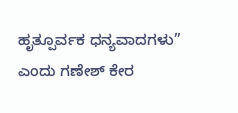ಹೃತ್ಪೂರ್ವಕ ಧನ್ಯವಾದಗಳು” ಎಂದು ಗಣೇಶ್ ಕೇರ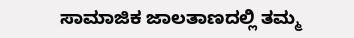ಸಾಮಾಜಿಕ ಜಾಲತಾಣದಲ್ಲಿ ತಮ್ಮ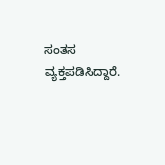ಸಂತಸ ವ್ಯಕ್ತಪಡಿಸಿದ್ದಾರೆ.